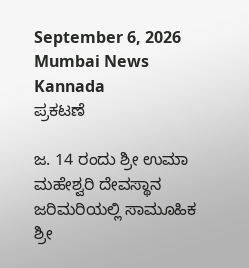September 6, 2026
Mumbai News Kannada
ಪ್ರಕಟಣೆ

ಜ. 14 ರಂದು ಶ್ರೀ ಉಮಾ ಮಹೇಶ್ವರಿ ದೇವಸ್ಥಾನ ಜರಿಮರಿಯಲ್ಲಿ ಸಾಮೂಹಿಕ ಶ್ರೀ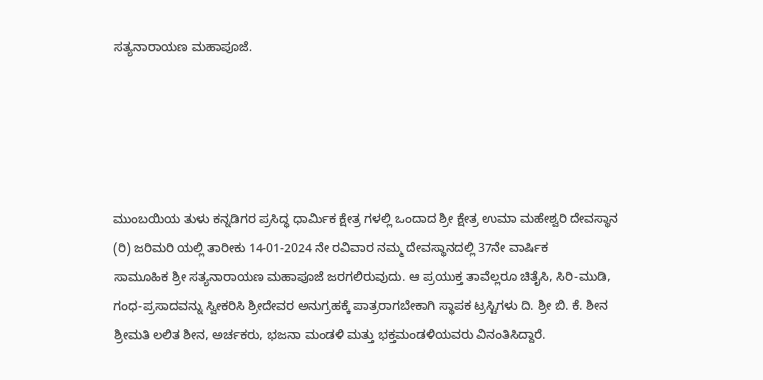ಸತ್ಯನಾರಾಯಣ ಮಹಾಪೂಜೆ.





ಮುಂಬಯಿಯ ತುಳು ಕನ್ನಡಿಗರ ಪ್ರಸಿದ್ಧ ಧಾರ್ಮಿಕ ಕ್ಷೇತ್ರ ಗಳಲ್ಲಿ ಒಂದಾದ ಶ್ರೀ ಕ್ಷೇತ್ರ ಉಮಾ ಮಹೇಶ್ವರಿ ದೇವಸ್ಥಾನ (ರಿ) ಜರಿಮರಿ ಯಲ್ಲಿ ತಾರೀಕು 14-01-2024 ನೇ ರವಿವಾರ ನಮ್ಮ ದೇವಸ್ಥಾನದಲ್ಲಿ 37ನೇ ವಾರ್ಷಿಕ
ಸಾಮೂಹಿಕ ಶ್ರೀ ಸತ್ಯನಾರಾಯಣ ಮಹಾಪೂಜೆ ಜರಗಲಿರುವುದು. ಆ ಪ್ರಯುಕ್ತ ತಾವೆಲ್ಲರೂ ಚಿತೈಸಿ, ಸಿರಿ-ಮುಡಿ, ಗಂಧ-ಪ್ರಸಾದವನ್ನು ಸ್ವೀಕರಿಸಿ ಶ್ರೀದೇವರ ಅನುಗ್ರಹಕ್ಕೆ ಪಾತ್ರರಾಗಬೇಕಾಗಿ ಸ್ಥಾಪಕ ಟ್ರಸ್ಟಿಗಳು ದಿ. ಶ್ರೀ ಬಿ. ಕೆ. ಶೀನ ಶ್ರೀಮತಿ ಲಲಿತ ಶೀನ, ಅರ್ಚಕರು, ಭಜನಾ ಮಂಡಳಿ ಮತ್ತು ಭಕ್ತಮಂಡಳಿಯವರು ವಿನಂತಿಸಿದ್ದಾರೆ.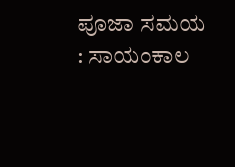ಪೂಜಾ ಸಮಯ : ಸಾಯಂಕಾಲ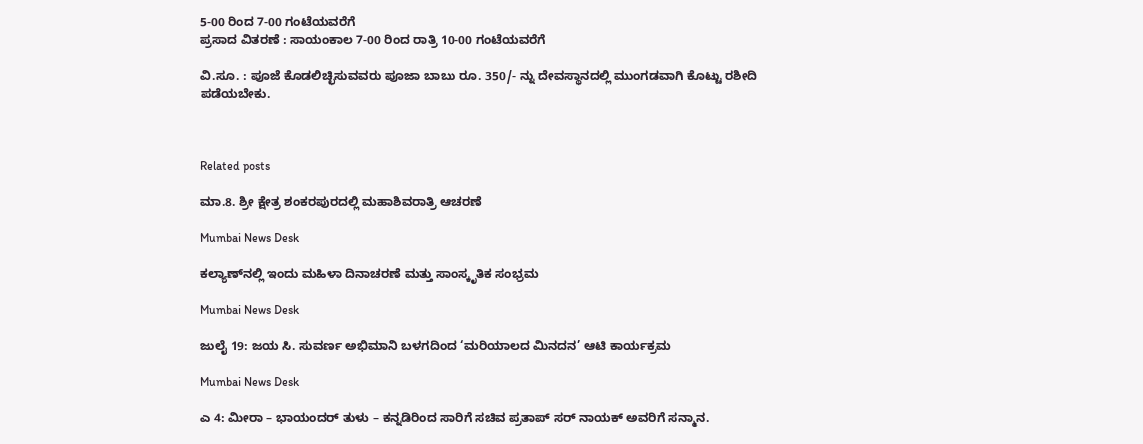5-00 ರಿಂದ 7-00 ಗಂಟೆಯವರೆಗೆ
ಪ್ರಸಾದ ವಿತರಣೆ : ಸಾಯಂಕಾಲ 7-00 ರಿಂದ ರಾತ್ರಿ 10-00 ಗಂಟೆಯವರೆಗೆ

ವಿ.ಸೂ. : ಪೂಜೆ ಕೊಡಲಿಚ್ಛಿಸುವವರು ಪೂಜಾ ಬಾಬು ರೂ. 350/- ನ್ನು ದೇವಸ್ಥಾನದಲ್ಲಿ ಮುಂಗಡವಾಗಿ ಕೊಟ್ಟು ರಶೀದಿ ಪಡೆಯಬೇಕು.



Related posts

ಮಾ.8. ಶ್ರೀ ಕ್ಷೇತ್ರ ಶಂಕರಪುರದಲ್ಲಿ ಮಹಾಶಿವರಾತ್ರಿ ಆಚರಣೆ

Mumbai News Desk

ಕಲ್ಯಾಣ್‌ನಲ್ಲಿ ಇಂದು ಮಹಿಳಾ ದಿನಾಚರಣೆ ಮತ್ತು ಸಾಂಸ್ಕೃತಿಕ ಸಂಭ್ರಮ

Mumbai News Desk

ಜುಲೈ 19: ಜಯ ಸಿ. ಸುವರ್ಣ ಅಭಿಮಾನಿ ಬಳಗದಿಂದ ‘ಮರಿಯಾಲದ ಮಿನದನ’ ಆಟಿ ಕಾರ್ಯಕ್ರಮ

Mumbai News Desk

ಎ 4: ಮೀರಾ – ಭಾಯಂದರ್ ತುಳು – ಕನ್ನಡಿರಿಂದ ಸಾರಿಗೆ ಸಚಿವ ಪ್ರತಾಪ್ ಸರ್ ನಾಯಕ್ ಅವರಿಗೆ ಸನ್ಮಾನ.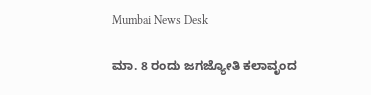Mumbai News Desk

ಮಾ. 8 ರಂದು ಜಗಜ್ಯೋತಿ ಕಲಾವೃಂದ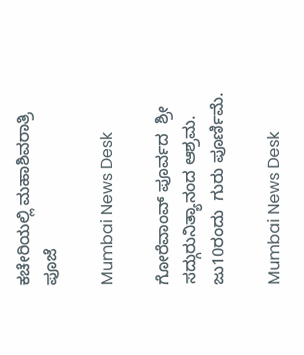ಕಚೇರಿಯಲ್ಲಿ ಮಹಾಶಿವರಾತ್ರಿ ಪೂಜೆ

Mumbai News Desk

ಗೋರೆವಾಂವ್ ಪೂರ್ವದ  ಶ್ರೀ ಸದ್ಗುರುನಿತ್ಯಾನಂದ ಆಶ್ರಮ. ಜು10ರಂದು  ಗುರು ಪೂರ್ಣಿಮೆ.

Mumbai News Desk